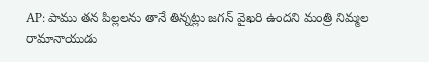AP: పాము తన పిల్లలను తానే తిన్నట్లు జగన్ వైఖరి ఉందని మంత్రి నిమ్మల రామానాయుడు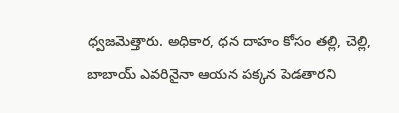ధ్వజమెత్తారు. అధికార, ధన దాహం కోసం తల్లి, చెల్లి, బాబాయ్ ఎవరినైనా ఆయన పక్కన పెడతారని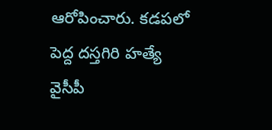ఆరోపించారు. కడపలో పెద్ద దస్తగిరి హత్యే వైసీపీ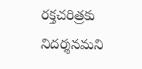రక్తచరిత్రకు నిదర్శనమని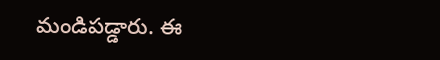మండిపడ్డారు. ఈ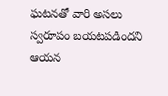ఘటనతో వారి అసలు స్వరూపం బయటపడిందని ఆయన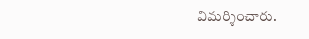విమర్శించారు.